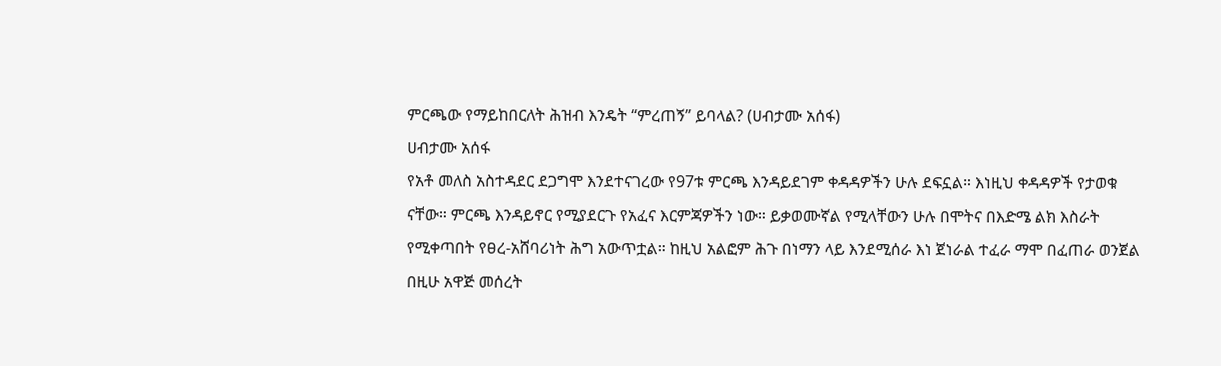ምርጫው የማይከበርለት ሕዝብ እንዴት “ምረጠኝ” ይባላል? (ሀብታሙ አሰፋ)
ሀብታሙ አሰፋ
የአቶ መለስ አስተዳደር ደጋግሞ እንደተናገረው የ97ቱ ምርጫ እንዳይደገም ቀዳዳዎችን ሁሉ ደፍኗል። እነዚህ ቀዳዳዎች የታወቁ ናቸው። ምርጫ እንዳይኖር የሚያደርጉ የአፈና እርምጃዎችን ነው። ይቃወሙኛል የሚላቸውን ሁሉ በሞትና በእድሜ ልክ እስራት የሚቀጣበት የፀረ-አሸባሪነት ሕግ አውጥቷል። ከዚህ አልፎም ሕጉ በነማን ላይ እንደሚሰራ እነ ጀነራል ተፈራ ማሞ በፈጠራ ወንጀል በዚሁ አዋጅ መሰረት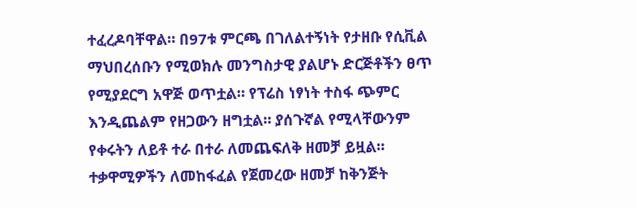ተፈረዶባቸዋል። በ97ቱ ምርጫ በገለልተኝነት የታዘቡ የሲቪል ማህበረሰቡን የሚወክሉ መንግስታዊ ያልሆኑ ድርጅቶችን ፀጥ የሚያደርግ አዋጅ ወጥቷል። የፕሬስ ነፃነት ተስፋ ጭምር እንዲጨልም የዘጋውን ዘግቷል። ያሰጉኛል የሚላቸውንም የቀሩትን ለይቶ ተራ በተራ ለመጨፍለቅ ዘመቻ ይዟል። ተቃዋሚዎችን ለመከፋፈል የጀመረው ዘመቻ ከቅንጅት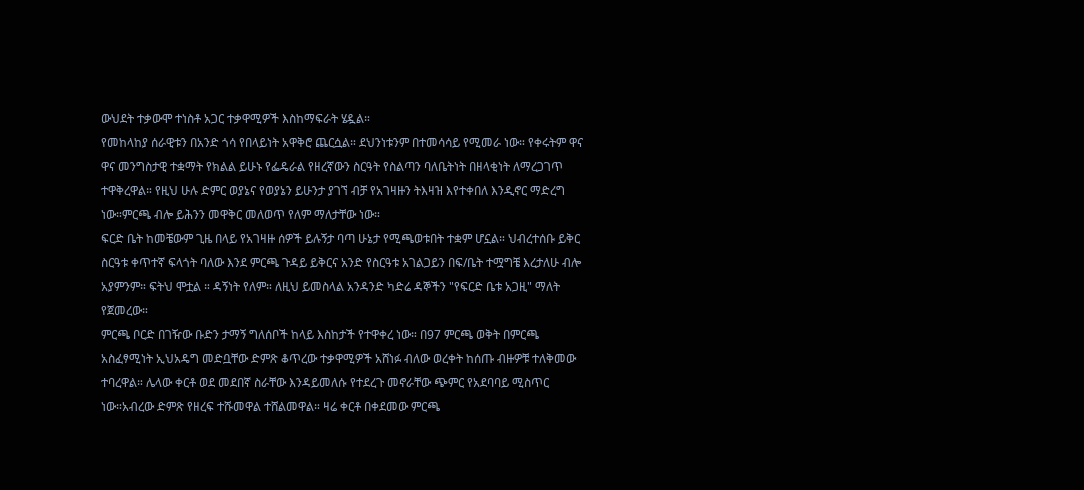ውህደት ተቃውሞ ተነስቶ አጋር ተቃዋሚዎች እስከማፍራት ሄዷል።
የመከላከያ ሰራዊቱን በአንድ ጎሳ የበላይነት አዋቅሮ ጨርሷል። ደህንነቱንም በተመሳሳይ የሚመራ ነው። የቀሩትም ዋና ዋና መንግስታዊ ተቋማት የክልል ይሁኑ የፌዴራል የዘረኛውን ስርዓት የስልጣን ባለቤትነት በዘላቂነት ለማረጋገጥ ተዋቅረዋል። የዚህ ሁሉ ድምር ወያኔና የወያኔን ይሁንታ ያገኘ ብቻ የአገዛዙን ትእዛዝ እየተቀበለ እንዲኖር ማድረግ ነው።ምርጫ ብሎ ይሕንን መዋቅር መለወጥ የለም ማለታቸው ነው።
ፍርድ ቤት ከመቼውም ጊዜ በላይ የአገዛዙ ሰዎች ይሉኝታ ባጣ ሁኔታ የሚጫወቱበት ተቋም ሆኗል። ህብረተሰቡ ይቅር ስርዓቱ ቀጥተኛ ፍላጎት ባለው እንደ ምርጫ ጉዳይ ይቅርና አንድ የስርዓቱ አገልጋይን በፍ/ቤት ተሟግቼ እረታለሁ ብሎ አያምንም። ፍትህ ሞቷል ። ዳኝነት የለም። ለዚህ ይመስላል አንዳንድ ካድሬ ዳኞችን "የፍርድ ቤቱ አጋዚ" ማለት የጀመረው።
ምርጫ ቦርድ በገዥው ቡድን ታማኝ ግለሰቦች ከላይ እስከታች የተዋቀረ ነው። በ97 ምርጫ ወቅት በምርጫ አስፈፃሚነት ኢህአዴግ መድቧቸው ድምጽ ቆጥረው ተቃዋሚዎች አሸነፉ ብለው ወረቀት ከሰጡ ብዙዎቹ ተለቅመው ተባረዋል። ሌላው ቀርቶ ወደ መደበኛ ስራቸው እንዳይመለሱ የተደረጉ መኖራቸው ጭምር የአደባባይ ሚስጥር ነው።አብረው ድምጽ የዘረፍ ተሹመዋል ተሸልመዋል። ዛሬ ቀርቶ በቀደመው ምርጫ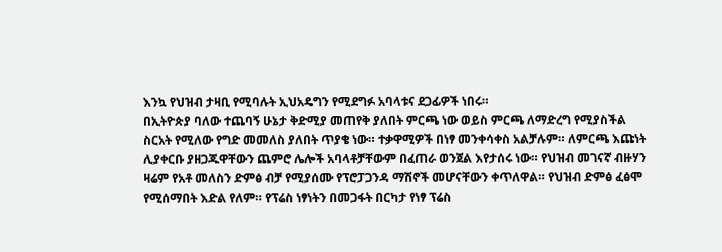እንኳ የህዝብ ታዛቢ የሚባሉት ኢህአዴግን የሚደግፉ አባላቱና ደጋፊዎች ነበሩ።
በኢትዮጵያ ባለው ተጨባኝ ሁኔታ ቅድሚያ መጠየቅ ያለበት ምርጫ ነው ወይስ ምርጫ ለማድረግ የሚያስችል ስርአት የሚለው የግድ መመለስ ያለበት ጥያቄ ነው። ተቃዋሚዎች በነፃ መንቀሳቀስ አልቻሉም። ለምርጫ እጩነት ሊያቀርቡ ያዘጋጁዋቸውን ጨምሮ ሌሎች አባላቶቻቸውም በፈጠራ ወንጀል እየታሰሩ ነው። የህዝብ መገናኛ ብዙሃን ዛሬም የአቶ መለስን ድምፅ ብቻ የሚያሰሙ የፕሮፓጋንዳ ማሽኖች መሆናቸውን ቀጥለዋል። የህዝብ ድምፅ ፈፅሞ የሚሰማበት እድል የለም። የፕሬስ ነፃነትን በመጋፋት በርካታ የነፃ ፕሬስ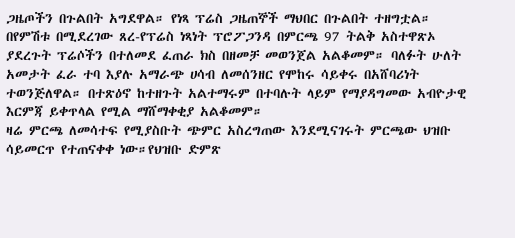ጋዜጦችን በጉልበት አግደዋል። የነጻ ፕሬስ ጋዜጠኞች ማህበር በጉልበት ተዘግቷል። በየምሽቱ በሚደረገው ጸረ-የፕሬስ ነጻነት ፕሮፖጋንዳ በምርጫ 97 ትልቅ አስተዋጽኦ ያደረጉት ፕሬሶችን በተለመደ ፈጠራ ክስ በዘመቻ መወንጀል አልቆመም። ባለፉት ሁለት አመታት ፈራ ተባ እያሉ አማራጭ ሀሳብ ለመሰንዘር የሞከሩ ሳይቀሩ በአሸባሪነት ተወንጅለዋል። በተጽዕኖ ከተዘጉት አልተማሩም በተባሉት ላይም የማያዳግመው አብዮታዊ እርምጃ ይቀጥላል የሚል ማሸማቀቂያ አልቆመም።
ዛሬ ምርጫ ለመሳተፍ የሚያስቡት ጭምር አስረግጠው እንደሚናገሩት ምርጫው ህዝቡ ሳይመርጥ የተጠናቀቀ ነው።የህዝቡ ድምጽ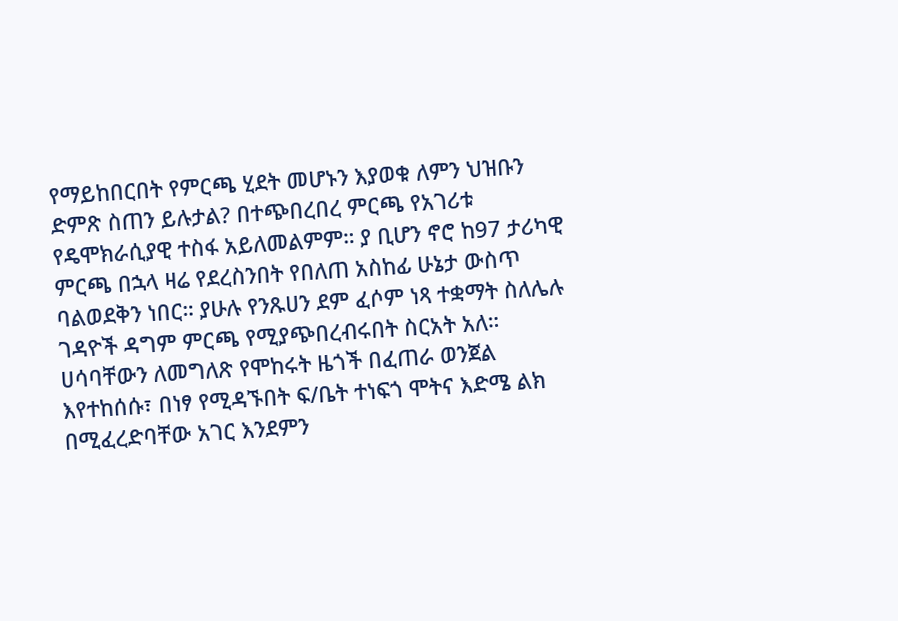የማይከበርበት የምርጫ ሂደት መሆኑን እያወቁ ለምን ህዝቡን ድምጽ ስጠን ይሉታል? በተጭበረበረ ምርጫ የአገሪቱ የዴሞክራሲያዊ ተስፋ አይለመልምም። ያ ቢሆን ኖሮ ከ97 ታሪካዊ ምርጫ በኋላ ዛሬ የደረስንበት የበለጠ አስከፊ ሁኔታ ውስጥ ባልወደቅን ነበር። ያሁሉ የንጹሀን ደም ፈሶም ነጻ ተቋማት ስለሌሉ ገዳዮች ዳግም ምርጫ የሚያጭበረብሩበት ስርአት አለ።
ሀሳባቸውን ለመግለጽ የሞከሩት ዜጎች በፈጠራ ወንጀል እየተከሰሱ፣ በነፃ የሚዳኙበት ፍ/ቤት ተነፍጎ ሞትና እድሜ ልክ በሚፈረድባቸው አገር እንደምን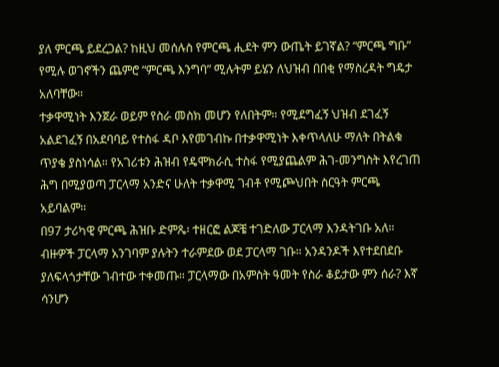ያለ ምርጫ ይደረጋል? ከዚህ መሰሉስ የምርጫ ሒደት ምን ውጤት ይገኛል? “ምርጫ ግቡ” የሚሉ ወገኖችን ጨምሮ “ምርጫ እንግባ” ሚሉትም ይሄን ለህዝብ በበቂ የማስረዳት ግዴታ አለባቸው።
ተቃዋሚነት እንጀራ ወይም የስራ መስክ መሆን የለበትም። የሚደግፈኝ ህዝብ ደገፈኝ አልደገፈኝ በአደባባይ የተስፋ ዳቦ እየመገብኩ በተቃዋሚነት እቀጥላለሁ ማለት በትልቁ ጥያቄ ያስነሳል። የአገሪቱን ሕዝብ የዴሞክራሲ ተስፋ የሚያጨልም ሕገ-መንግስት እየረገጠ ሕግ በሚያወጣ ፓርላማ አንድና ሁለት ተቃዋሚ ገብቶ የሚጮህበት ስርዓት ምርጫ አይባልም።
በ97 ታሪካዊ ምርጫ ሕዝቡ ድምጼ፡ ተዘርፎ ልጆቼ ተገድለው ፓርላማ እንዳትገቡ አለ። ብዙዎች ፓርላማ አንገባም ያሉትን ተራምደው ወደ ፓርላማ ገቡ። አንዳንዶች እየተደበደቡ ያለፍላጎታቸው ገብተው ተቀመጡ። ፓርላማው በአምስት ዓመት የስራ ቆይታው ምን ሰራ? እኛ ሳንሆን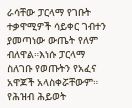ራሳቸው ፓርላማ የገቡት ተቃዋሚዎች ሳይቀር ገብተን ያመጣነው ውጤት የለም ብለዋል።እነሱ ፓርላማ ስለገቡ የወጡትን የአፈና አዋጆች አላስቀሯቸውም። የሕዝብ ሕይወት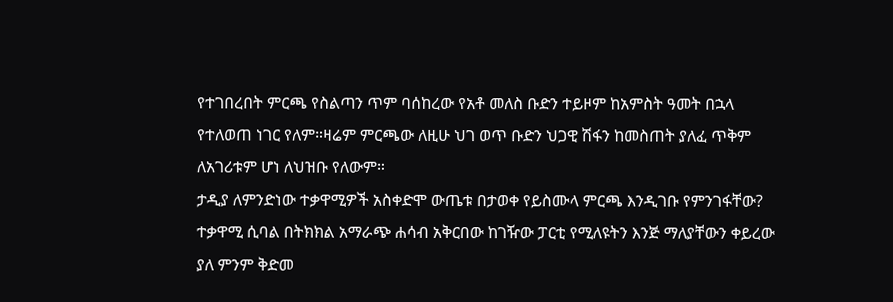የተገበረበት ምርጫ የስልጣን ጥም ባሰከረው የአቶ መለስ ቡድን ተይዞም ከአምስት ዓመት በኋላ የተለወጠ ነገር የለም።ዛሬም ምርጫው ለዚሁ ህገ ወጥ ቡድን ህጋዊ ሽፋን ከመስጠት ያለፈ ጥቅም ለአገሪቱም ሆነ ለህዝቡ የለውም።
ታዲያ ለምንድነው ተቃዋሚዎች አስቀድሞ ውጤቱ በታወቀ የይስሙላ ምርጫ እንዲገቡ የምንገፋቸው? ተቃዋሚ ሲባል በትክክል አማራጭ ሐሳብ አቅርበው ከገዥው ፓርቲ የሚለዩትን እንጅ ማለያቸውን ቀይረው ያለ ምንም ቅድመ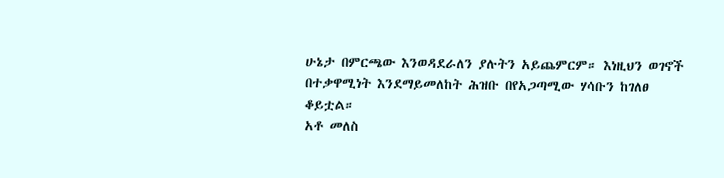ሁኔታ በምርጫው እንወዳደራለን ያሉትን አይጨምርም። እነዚህን ወገኖች በተቃዋሚነት እንደማይመለከት ሕዝቡ በየአጋጣሚው ሃሳቡን ከገለፀ ቆይቷል።
አቶ መለስ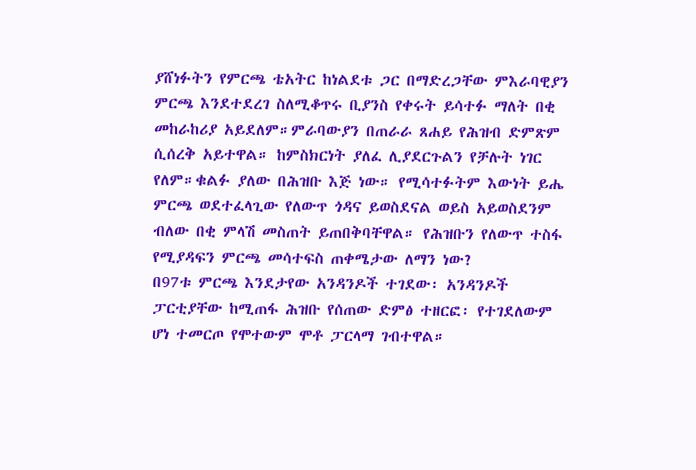ያሸነፉትን የምርጫ ቴአትር ከነልደቱ ጋር በማድረጋቸው ምእራባዊያን ምርጫ እንደተደረገ ስለሚቆጥሩ ቢያንስ የቀሩት ይሳተፉ ማለት በቂ መከራከሪያ አይደለም።ምራባውያን በጠራራ ጸሐይ የሕዝብ ድምጽም ሲሰረቅ አይተዋል። ከምስክርነት ያለፈ ሊያደርጉልን የቻሉት ነገር የለም።ቁልፉ ያለው በሕዝቡ እጅ ነው። የሚሳተፉትም እውነት ይሔ ምርጫ ወደተፈላጊው የለውጥ ጎዳና ይወስደናል ወይስ አይወስደንም ብለው በቂ ምላሽ መስጠት ይጠበቅባቸዋል። የሕዝቡን የለውጥ ተስፋ የሚያዳፍን ምርጫ መሳተፍስ ጠቀሜታው ለማን ነው?
በ97ቱ ምርጫ እንደታየው አንዳንዶች ተገደው፡ አንዳንዶች ፓርቲያቸው ከሚጠፋ ሕዝቡ የሰጠው ድምፅ ተዘርፎ፡ የተገደለውም ሆነ ተመርጦ የሞተውም ሞቶ ፓርላማ ገብተዋል።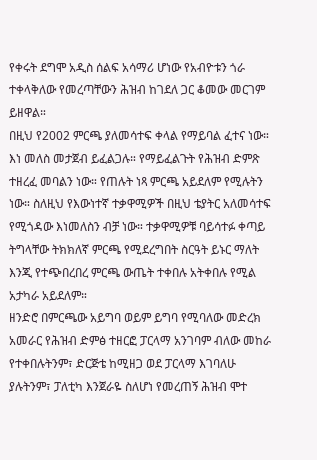የቀሩት ደግሞ አዲስ ሰልፍ አሳማሪ ሆነው የአብዮቱን ጎራ ተቀላቅለው የመረጣቸውን ሕዝብ ከገደለ ጋር ቆመው መርገም ይዘዋል።
በዚህ የ2002 ምርጫ ያለመሳተፍ ቀላል የማይባል ፈተና ነው። እነ መለስ መታጀብ ይፈልጋሉ። የማይፈልጉት የሕዝብ ድምጽ ተዘረፈ መባልን ነው። የጠሉት ነጻ ምርጫ አይደለም የሚሉትን ነው። ስለዚህ የእውነተኛ ተቃዋሚዎች በዚህ ቴያትር አለመሳተፍ የሚጎዳው እነመለስን ብቻ ነው። ተቃዋሚዎቹ ባይሳተፉ ቀጣይ ትግላቸው ትክክለኛ ምርጫ የሚደረግበት ስርዓት ይኑር ማለት እንጂ የተጭበረበረ ምርጫ ውጤት ተቀበሉ አትቀበሉ የሚል አታካራ አይደለም።
ዘንድሮ በምርጫው አይግባ ወይም ይግባ የሚባለው መድረክ አመራር የሕዝብ ድምፅ ተዘርፎ ፓርላማ አንገባም ብለው መከራ የተቀበሉትንም፣ ድርጅቴ ከሚዘጋ ወደ ፓርላማ እገባለሁ ያሉትንም፣ ፓለቲካ እንጀራዬ ስለሆነ የመረጠኝ ሕዝብ ሞተ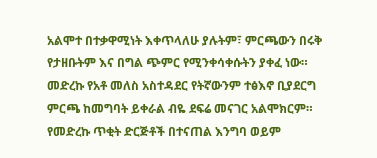አልሞተ በተቃዋሚነት እቀጥላለሁ ያሉትም፣ ምርጫውን በሩቅ የታዘቡትም እና በግል ጭምር የሚንቀሳቀሱትን ያቀፈ ነው።
መድረኩ የአቶ መለስ አስተዳደር የትኛውንም ተፅእኖ ቢያደርግ ምርጫ ከመግባት ይቀራል ብዬ ደፍሬ መናገር አልሞክርም። የመድረኩ ጥቂት ድርጅቶች በተናጠል እንግባ ወይም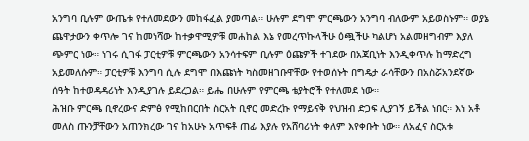አንግባ ቢሉም ውጤቱ የተለመደውን መከፋፈል ያመጣል። ሁሉም ደግሞ ምርጫውን አንግባ ብለውም አይወስኑም። ወያኔ ጨዋታውን ቀጥሎ ገና ከመነሻው ከተቃዋሚዎቹ መሐከል እኔ የመረጥኩላችሁ ዕጯችሁ ካልሆነ አልመዘግብም እያለ ጭምር ነው። ነገሩ ሲገፋ ፓርቲዎቹ ምርጫውን አንሳተፍም ቢሉም ዕጩዎች ተገደው በአጃቢነት እንዲቀጥሉ ከማድረግ አይመለሱም። ፓርቲዎቹ እንግባ ሲሉ ደግሞ በእጩነት ካስመዘገቡዋቸው የተወሰኑት በግዴታ ራሳቸውን በአስሯአንደኛው ሰዓት ከተወዳዳሪነት እንዲያገሉ ይደረጋል። ይሔ በሁሉም የምርጫ ቴያትሮች የተለመደ ነው።
ሕዝቡ ምርጫ ቢኖረውና ድምፅ የሚከበርበት ስርአት ቢኖር መድረኩ የማይናቅ የህዝብ ድጋፍ ሊያገኝ ይችል ነበር። እነ አቶ መለስ ጡንቻቸውን አጠንክረው ገና ከአሁኑ አጥፍቶ ጠፊ እያሉ የአሸባሪነት ቀለም እየቀቡት ነው። ለአፈና ስርአቱ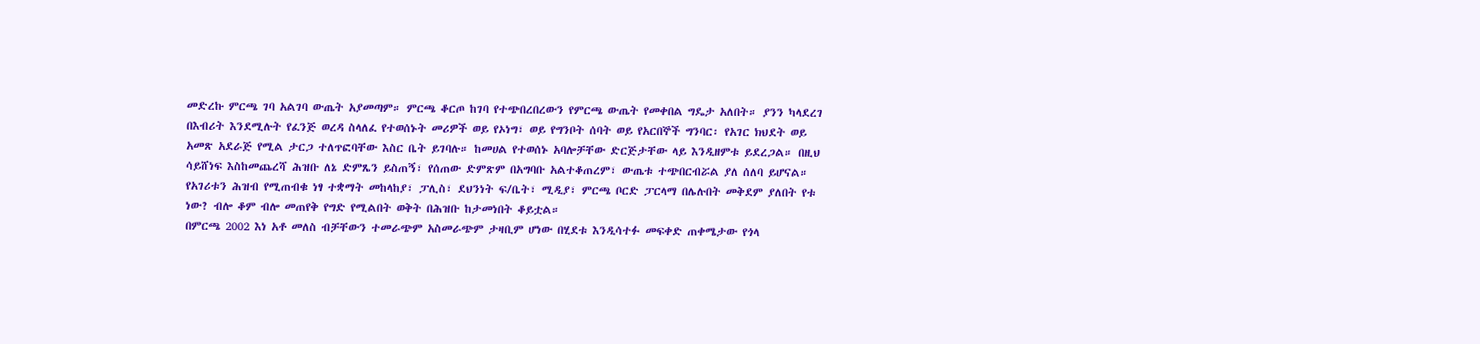መድረኩ ምርጫ ገባ አልገባ ውጤት አያመጣም። ምርጫ ቆርጦ ከገባ የተጭበረበረውን የምርጫ ውጤት የመቀበል ግዴታ አለበት። ያንን ካላደረገ በእብሪት እንደሚሉት የፈንጅ ወረዳ ስላለፈ የተወሰኑት መሪዎች ወይ የኦነግ፣ ወይ የግንቦት ሰባት ወይ የአርበኞች ግንባር፡ የአገር ክህደት ወይ አመጽ አደራጅ የሚል ታርጋ ተለጥፎባቸው እስር ቤት ይገባሉ። ከመሀል የተወሰኑ አባሎቻቸው ድርጅታቸው ላይ እንዲዘምቱ ይደረጋል። በዚህ ሳይሸነፍ እስከመጨረሻ ሕዝቡ ለኔ ድምጼን ይስጠኝ፣ የሰጠው ድምጽም በአግባቡ አልተቆጠረም፣ ውጤቱ ተጭበርብሯል ያለ ሰለባ ይሆናል።
የአገሪቱን ሕዝብ የሚጠብቁ ነፃ ተቋማት መከላከያ፣ ፓሊስ፣ ደህንነት ፍ/ቤት፣ ሚዲያ፣ ምርጫ ቦርድ ፓርላማ በሌሉበት መቅደም ያለበት የቱ ነው? ብሎ ቆም ብሎ መጠየቅ የግድ የሚልበት ወቅት በሕዝቡ ከታመነበት ቆይቷል።
በምርጫ 2002 እነ አቶ መለስ ብቻቸውን ተመራጭም አስመራጭም ታዛቢም ሆነው በሂደቱ እንዲሳተፉ መፍቀድ ጠቀሜታው የጎላ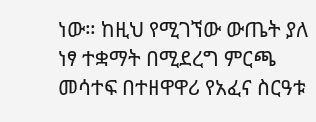ነው። ከዚህ የሚገኘው ውጤት ያለ ነፃ ተቋማት በሚደረግ ምርጫ መሳተፍ በተዘዋዋሪ የአፈና ስርዓቱ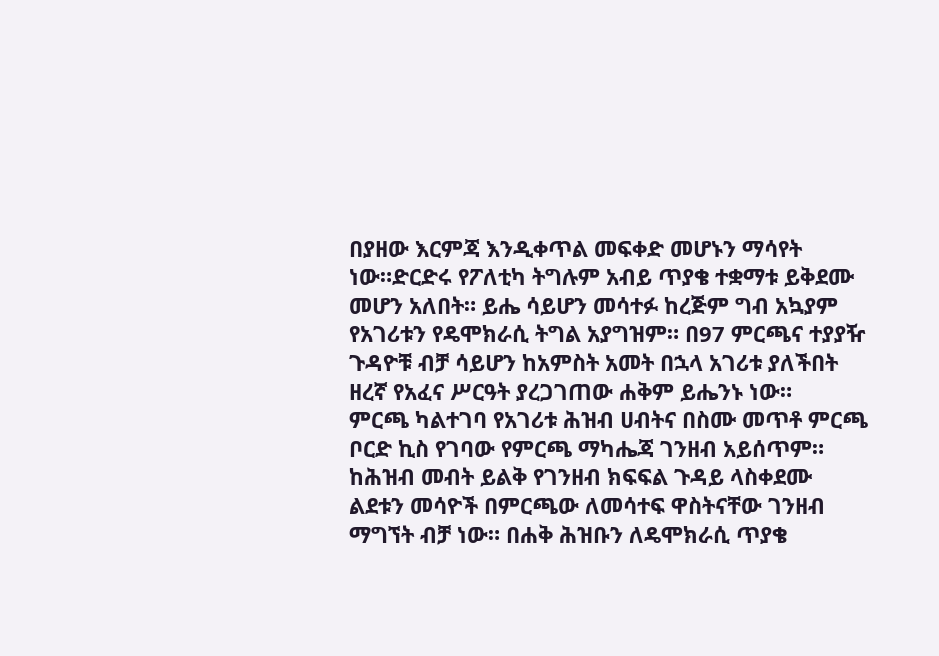በያዘው እርምጃ እንዲቀጥል መፍቀድ መሆኑን ማሳየት ነው።ድርድሩ የፖለቲካ ትግሉም አብይ ጥያቄ ተቋማቱ ይቅደሙ መሆን አለበት። ይሔ ሳይሆን መሳተፉ ከረጅም ግብ አኳያም የአገሪቱን የዴሞክራሲ ትግል አያግዝም። በ97 ምርጫና ተያያዥ ጉዳዮቹ ብቻ ሳይሆን ከአምስት አመት በኋላ አገሪቱ ያለችበት ዘረኛ የአፈና ሥርዓት ያረጋገጠው ሐቅም ይሔንኑ ነው።
ምርጫ ካልተገባ የአገሪቱ ሕዝብ ሀብትና በስሙ መጥቶ ምርጫ ቦርድ ኪስ የገባው የምርጫ ማካሔጃ ገንዘብ አይሰጥም። ከሕዝብ መብት ይልቅ የገንዘብ ክፍፍል ጉዳይ ላስቀደሙ ልደቱን መሳዮች በምርጫው ለመሳተፍ ዋስትናቸው ገንዘብ ማግኘት ብቻ ነው። በሐቅ ሕዝቡን ለዴሞክራሲ ጥያቄ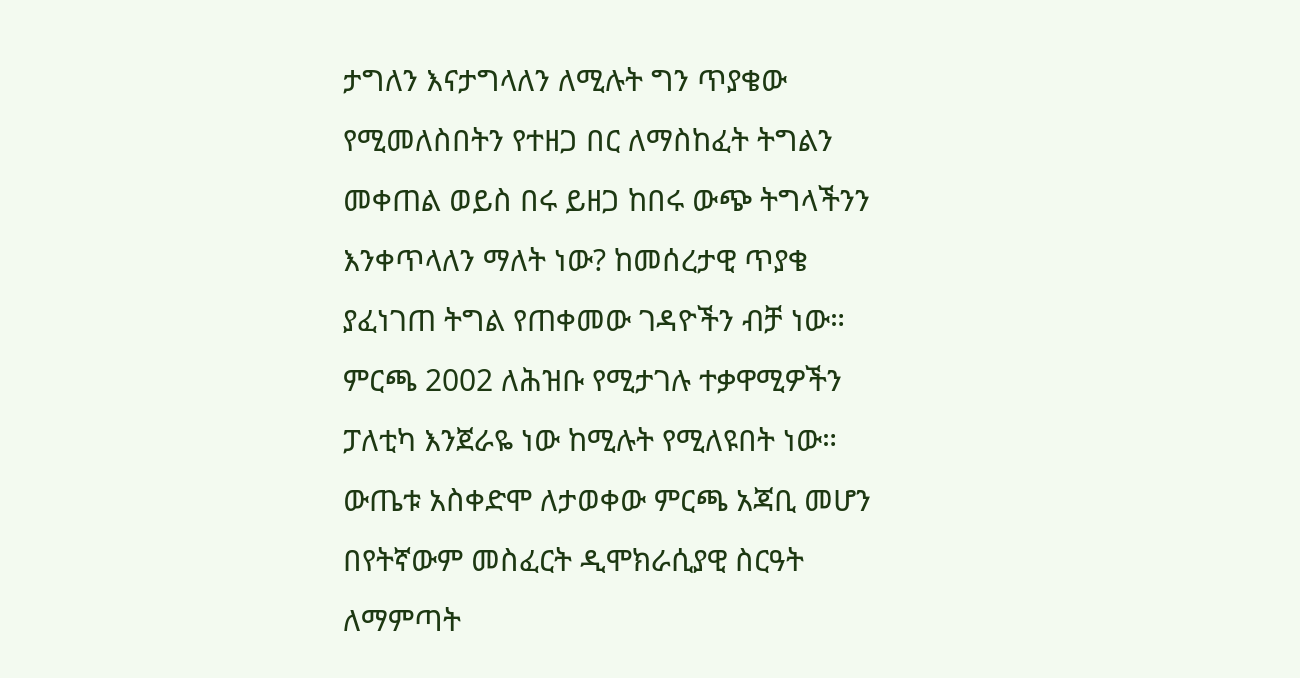ታግለን እናታግላለን ለሚሉት ግን ጥያቄው የሚመለስበትን የተዘጋ በር ለማስከፈት ትግልን መቀጠል ወይስ በሩ ይዘጋ ከበሩ ውጭ ትግላችንን እንቀጥላለን ማለት ነው? ከመሰረታዊ ጥያቄ ያፈነገጠ ትግል የጠቀመው ገዳዮችን ብቻ ነው።
ምርጫ 2002 ለሕዝቡ የሚታገሉ ተቃዋሚዎችን ፓለቲካ እንጀራዬ ነው ከሚሉት የሚለዩበት ነው። ውጤቱ አስቀድሞ ለታወቀው ምርጫ አጃቢ መሆን በየትኛውም መስፈርት ዲሞክራሲያዊ ስርዓት ለማምጣት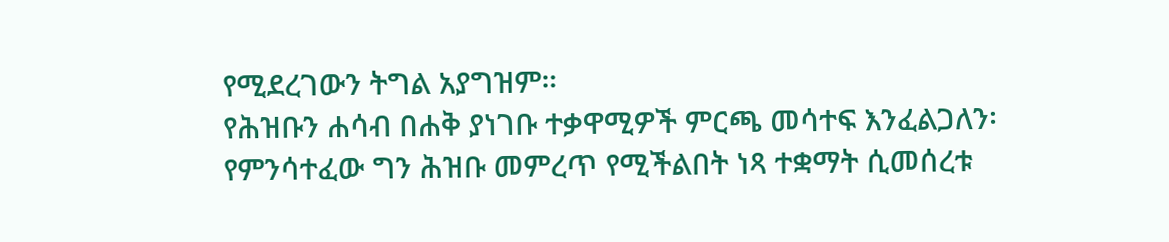የሚደረገውን ትግል አያግዝም።
የሕዝቡን ሐሳብ በሐቅ ያነገቡ ተቃዋሚዎች ምርጫ መሳተፍ እንፈልጋለን፡ የምንሳተፈው ግን ሕዝቡ መምረጥ የሚችልበት ነጻ ተቋማት ሲመሰረቱ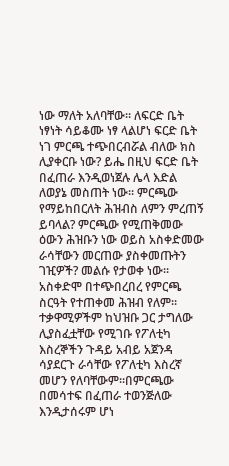ነው ማለት አለባቸው። ለፍርድ ቤት ነፃነት ሳይቆሙ ነፃ ላልሆነ ፍርድ ቤት ነገ ምርጫ ተጭበርብሯል ብለው ክስ ሊያቀርቡ ነው? ይሔ በዚህ ፍርድ ቤት በፈጠራ እንዲወነጀሉ ሌላ እድል ለወያኔ መስጠት ነው። ምርጫው የማይከበርለት ሕዝብስ ለምን ምረጠኝ ይባላል? ምርጫው የሚጠቅመው ዕውን ሕዝቡን ነው ወይስ አስቀድመው ራሳቸውን መርጠው ያስቀመጡትን ገዢዎች? መልሱ የታወቀ ነው። አስቀድሞ በተጭበረበረ የምርጫ ስርዓት የተጠቀመ ሕዝብ የለም። ተቃዋሚዎችም ከህዝቡ ጋር ታግለው ሊያስፈቷቸው የሚገቡ የፖለቲካ እስረኞችን ጉዳይ አብይ አጀንዳ ሳያደርጉ ራሳቸው የፖለቲካ እስረኛ መሆን የለባቸውም።በምርጫው በመሳተፍ በፈጠራ ተወንጅለው እንዲታሰሩም ሆነ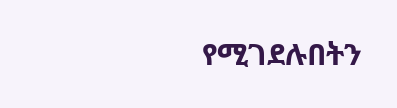የሚገደሉበትን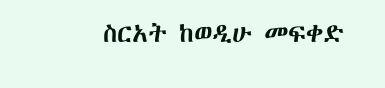ስርአት ከወዲሁ መፍቀድ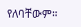የለባቸውም።